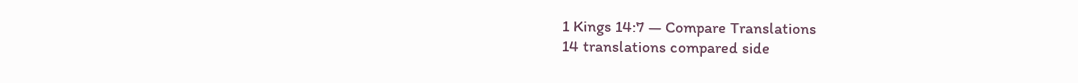1 Kings 14:7 — Compare Translations
14 translations compared side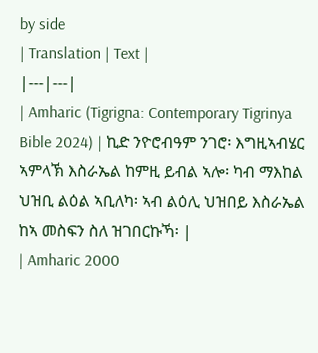by side
| Translation | Text |
|---|---|
| Amharic (Tigrigna: Contemporary Tigrinya Bible 2024) | ኪድ ንዮሮብዓም ንገሮ፡ እግዚኣብሄር ኣምላኽ እስራኤል ከምዚ ይብል ኣሎ፡ ካብ ማእከል ህዝቢ ልዕል ኣቢለካ፡ ኣብ ልዕሊ ህዝበይ እስራኤል ከኣ መስፍን ስለ ዝገበርኩኻ፡ |
| Amharic 2000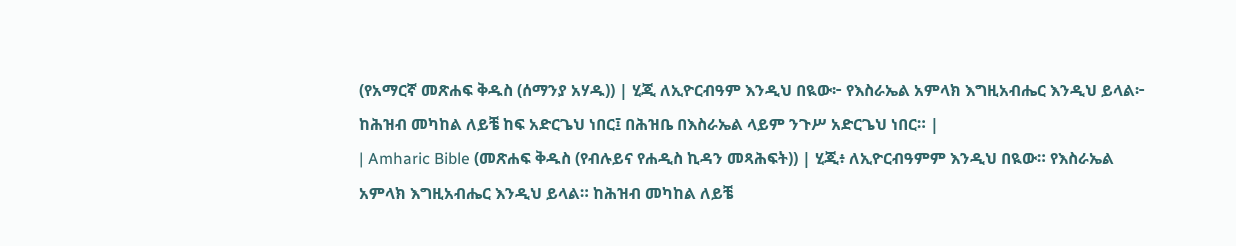(የአማርኛ መጽሐፍ ቅዱስ (ሰማንያ አሃዱ)) | ሂጂ ለኢዮርብዓም እንዲህ በዪው፦ የእስራኤል አምላክ እግዚአብሔር እንዲህ ይላል፦ ከሕዝብ መካከል ለይቼ ከፍ አድርጌህ ነበር፤ በሕዝቤ በእስራኤል ላይም ንጉሥ አድርጌህ ነበር። |
| Amharic Bible (መጽሐፍ ቅዱስ (የብሉይና የሐዲስ ኪዳን መጻሕፍት)) | ሂጂ፥ ለኢዮርብዓምም እንዲህ በዪው። የእስራኤል አምላክ እግዚአብሔር እንዲህ ይላል። ከሕዝብ መካከል ለይቼ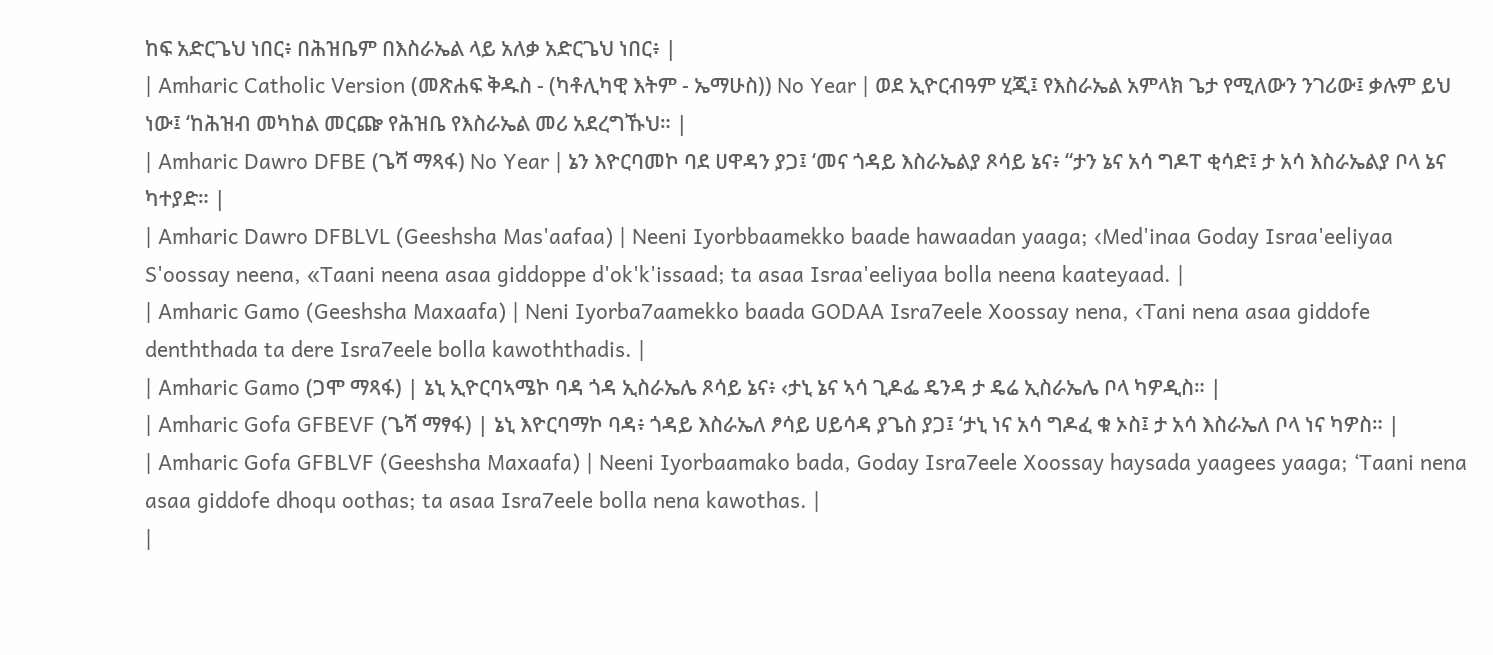ከፍ አድርጌህ ነበር፥ በሕዝቤም በእስራኤል ላይ አለቃ አድርጌህ ነበር፥ |
| Amharic Catholic Version (መጽሐፍ ቅዱስ - (ካቶሊካዊ እትም - ኤማሁስ)) No Year | ወደ ኢዮርብዓም ሂጂ፤ የእስራኤል አምላክ ጌታ የሚለውን ንገሪው፤ ቃሉም ይህ ነው፤ ‘ከሕዝብ መካከል መርጬ የሕዝቤ የእስራኤል መሪ አደረግኹህ። |
| Amharic Dawro DFBE (ጌሻ ማጻፋ) No Year | ኔን እዮርባመኮ ባደ ሀዋዳን ያጋ፤ ‘መና ጎዳይ እስራኤልያ ጾሳይ ኔና፥ “ታን ኔና አሳ ግዶፐ ቂሳድ፤ ታ አሳ እስራኤልያ ቦላ ኔና ካተያድ። |
| Amharic Dawro DFBLVL (Geeshsha Mas'aafaa) | Neeni Iyorbbaamekko baade hawaadan yaaga; ‹Med'inaa Goday Israa'eeliyaa S'oossay neena, «Taani neena asaa giddoppe d'ok'k'issaad; ta asaa Israa'eeliyaa bolla neena kaateyaad. |
| Amharic Gamo (Geeshsha Maxaafa) | Neni Iyorba7aamekko baada GODAA Isra7eele Xoossay nena, ‹Tani nena asaa giddofe denththada ta dere Isra7eele bolla kawoththadis. |
| Amharic Gamo (ጋሞ ማጻፋ) | ኔኒ ኢዮርባኣሜኮ ባዳ ጎዳ ኢስራኤሌ ጾሳይ ኔና፥ ‹ታኒ ኔና ኣሳ ጊዶፌ ዴንዳ ታ ዴሬ ኢስራኤሌ ቦላ ካዎዲስ። |
| Amharic Gofa GFBEVF (ጌሻ ማፃፋ) | ኔኒ እዮርባማኮ ባዳ፥ ጎዳይ እስራኤለ ፆሳይ ሀይሳዳ ያጌስ ያጋ፤ ‘ታኒ ነና አሳ ግዶፈ ቁ ኦስ፤ ታ አሳ እስራኤለ ቦላ ነና ካዎስ። |
| Amharic Gofa GFBLVF (Geeshsha Maxaafa) | Neeni Iyorbaamako bada, Goday Isra7eele Xoossay haysada yaagees yaaga; ‘Taani nena asaa giddofe dhoqu oothas; ta asaa Isra7eele bolla nena kawothas. |
|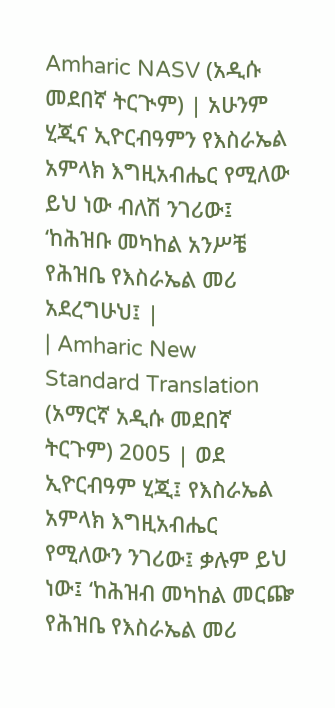Amharic NASV (አዲሱ መደበኛ ትርጒም) | አሁንም ሂጂና ኢዮርብዓምን የእስራኤል አምላክ እግዚአብሔር የሚለው ይህ ነው ብለሽ ንገሪው፤ ‘ከሕዝቡ መካከል አንሥቼ የሕዝቤ የእስራኤል መሪ አደረግሁህ፤ |
| Amharic New Standard Translation (አማርኛ አዲሱ መደበኛ ትርጉም) 2005 | ወደ ኢዮርብዓም ሂጂ፤ የእስራኤል አምላክ እግዚአብሔር የሚለውን ንገሪው፤ ቃሉም ይህ ነው፤ ‘ከሕዝብ መካከል መርጬ የሕዝቤ የእስራኤል መሪ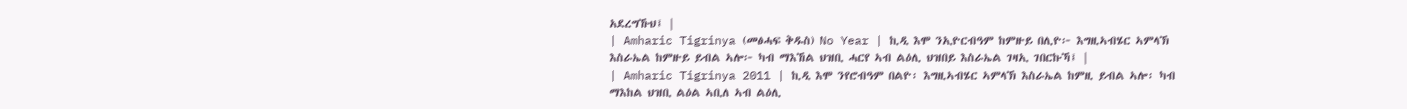አደረግኹህ፤ |
| Amharic Tigrinya (መፅሓፍ ቅዱስ) No Year | ኪዲ እሞ ንኢዮርብዓም ከምዙይ በሊዮ፦ እግዚኣብሄር ኣምላኽ እስራኤል ከምዙይ ይብል ኣሎ፦ ካብ ማእኸል ህዝቢ ሓርየ ኣብ ልዕሊ ህዝበይ እስራኤል ገዛኢ ገበርኩኻ፤ |
| Amharic Tigrinya 2011 | ኪዲ እሞ ንየሮብዓም በልዮ፡ እግዚኣብሄር ኣምላኽ እስራኤል ከምዚ ይብል ኣሎ፡ ካብ ማእከል ህዝቢ ልዕል ኣቢለ ኣብ ልዕሊ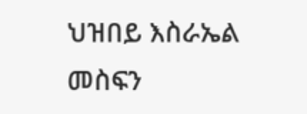ህዝበይ እስራኤል መስፍን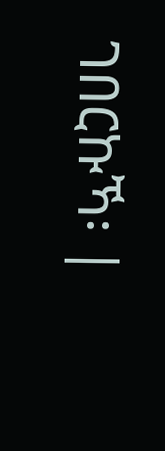ገበርኩኻ፡ |